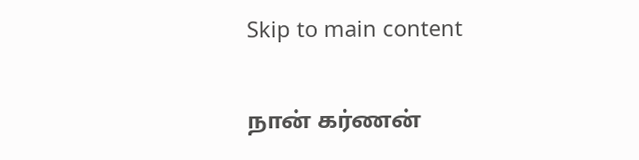Skip to main content

நான் கர்ணன்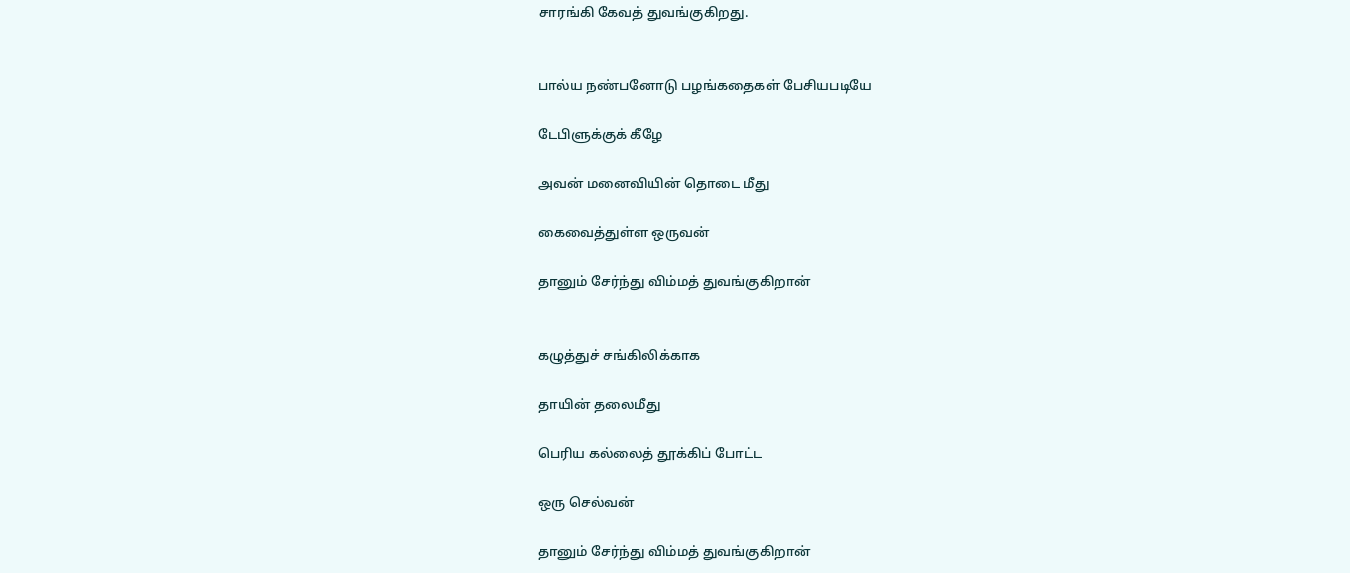சாரங்கி கேவத் துவங்குகிறது.


பால்ய நண்பனோடு பழங்கதைகள் பேசியபடியே

டேபிளுக்குக் கீழே

அவன் மனைவியின் தொடை மீது

கைவைத்துள்ள ஒருவன்

தானும் சேர்ந்து விம்மத் துவங்குகிறான்


கழுத்துச் சங்கிலிக்காக

தாயின் தலைமீது

பெரிய கல்லைத் தூக்கிப் போட்ட

ஒரு செல்வன்

தானும் சேர்ந்து விம்மத் துவங்குகிறான்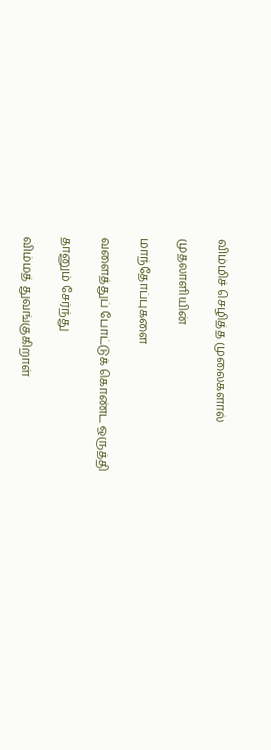விம்மிச் செழித்த முலைகளால்

முதலாளியின்

மாந்தோப்புகளை

வளைத்துப் போட்டுக் கொண்ட ஒருத்தி

தானும் சேர்ந்து

விம்மத் துவங்குகிறாள்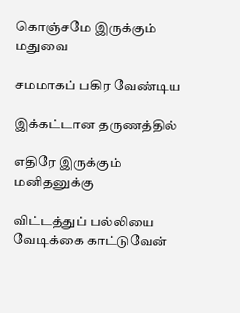கொஞ்சமே இருக்கும் மதுவை

சமமாகப் பகிர வேண்டிய

இக்கட்டான தருணத்தில்

எதிரே இருக்கும் மனிதனுக்கு

விட்டத்துப் பல்லியை வேடிக்கை காட்டுவேன்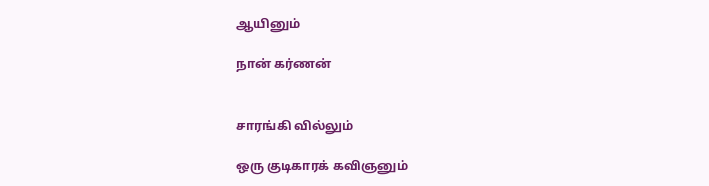ஆயினும்

நான் கர்ணன்


சாரங்கி வில்லும்

ஒரு குடிகாரக் கவிஞனும்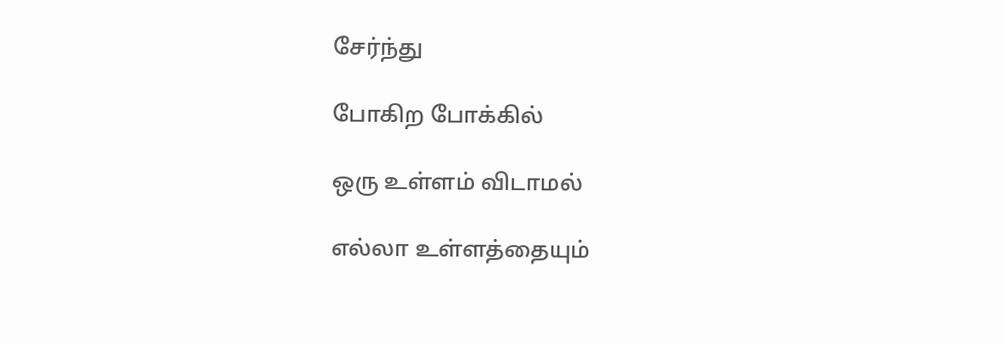சேர்ந்து

போகிற போக்கில்

ஒரு உள்ளம் விடாமல்

எல்லா உள்ளத்தையும்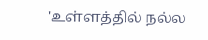'உள்ளத்தில் நல்ல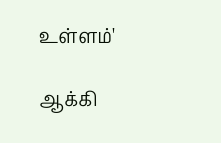உள்ளம்'

ஆக்கி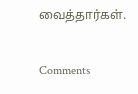வைத்தார்கள்.


Comments